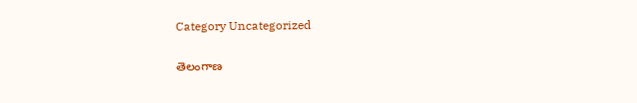Category Uncategorized

తెలంగాణ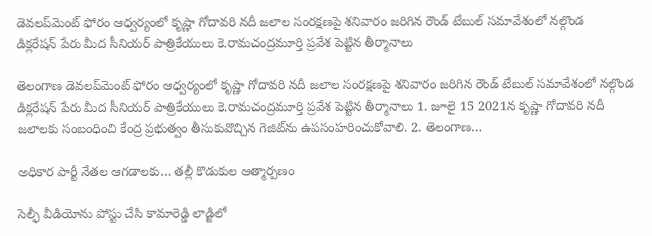డెవలప్‌మెంట్‌ ‌ఫోరం ఆధ్వర్యంలో కృష్ణా గోదావరి నదీ జలాల సంరక్షణపై శనివారం జరిగిన రౌండ్‌ ‌టేబుల్‌ ‌సమావేశంలో నల్గొండ డిక్లరేషన్‌ ‌పేరు మీద సీనియర్‌ ‌పాత్రికేయులు కె.రామచంద్రమూర్తి ప్రవేశ పెట్టిన తీర్మానాలు

తెలంగాణ డెవలప్‌మెంట్‌ ‌ఫోరం ఆధ్వర్యంలో కృష్ణా గోదావరి నదీ జలాల సంరక్షణపై శనివారం జరిగిన రౌండ్‌ ‌టేబుల్‌ ‌సమావేశంలో నల్గొండ డిక్లరేషన్‌ ‌పేరు మీద సీనియర్‌ ‌పాత్రికేయులు కె.రామచంద్రమూర్తి ప్రవేశ పెట్టిన తీర్మానాలు 1. జూలై 15 2021న కృష్ణా గోదావరి నదీ జలాలకు సంబంధించి కేంద్ర ప్రభుత్వం తీసుకువొచ్చిన గెజిట్‌ను ఉపసంహరించుకోవాలి. 2. తెలంగాణ…

అధికార పార్టీ నేతల ఆగడాలకు… తల్లీ కొడుకుల ఆత్మార్పణం

సెల్ఫీ వీడియోను పోస్టు చేసి కామారెడ్డి లాడ్జిలో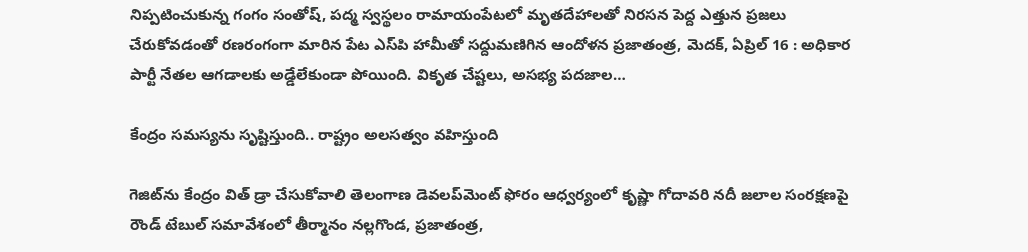నిప్పటించుకున్న గంగం సంతోష్‌, పద్మ స్వస్థలం రామాయంపేటలో మృతదేహాలతో నిరసన పెద్ద ఎత్తున ప్రజలు చేరుకోవడంతో రణరంగంగా మారిన పేట ఎస్‌పి హామీతో సద్దుమణిగిన ఆందోళన ప్రజాతంత్ర, మెదక్‌, ఏ‌ప్రిల్‌ 16 : అధికార పార్టీ నేతల ఆగడాలకు అడ్డేలేకుండా పోయింది. వికృత చేష్టలు, అసభ్య పదజాల…

కేంద్రం సమస్యను సృష్టిస్తుంది.. రాష్ట్రం అలసత్వం వహిస్తుంది

గెజిట్‌ను కేంద్రం విత్‌ ‌డ్రా చేసుకోవాలి తెలంగాణ డెవలప్‌మెంట్‌ ‌ఫోరం ఆధ్వర్యంలో కృష్ణా గోదావరి నదీ జలాల సంరక్షణపై రౌండ్‌ ‌టేబుల్‌ ‌సమావేశంలో తీర్మానం నల్లగొండ, ప్రజాతంత్ర,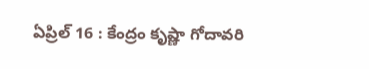ఏప్రిల్‌ 16 : కేంద్రం కృష్ణా గోదావరి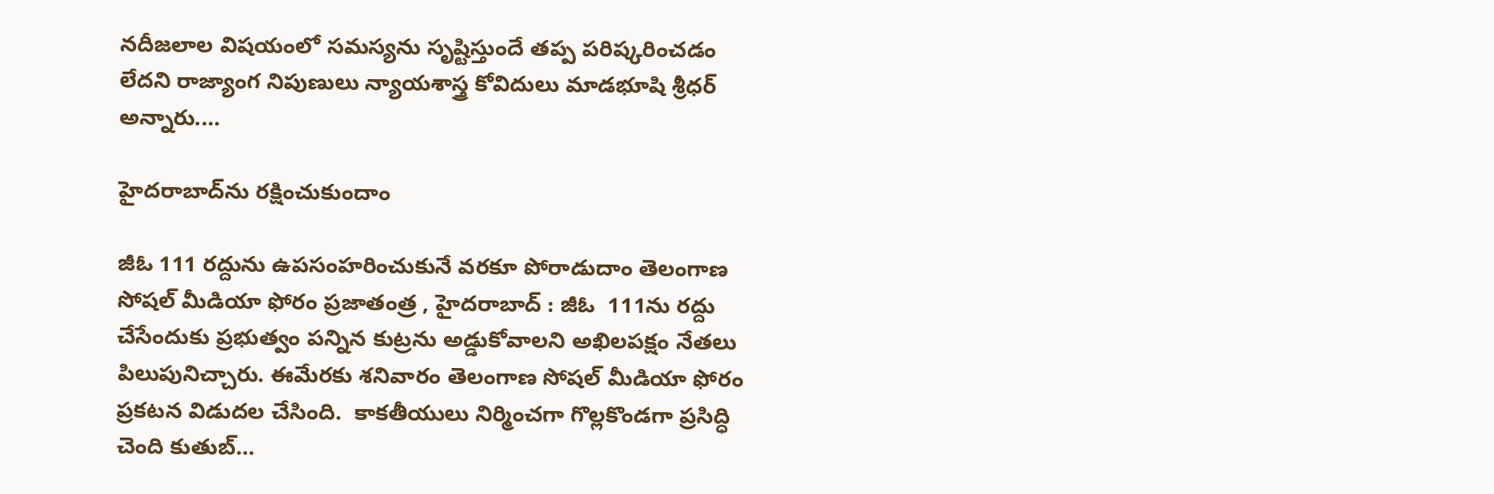నదీజలాల విషయంలో సమస్యను సృష్టిస్తుందే తప్ప పరిష్కరించడం లేదని రాజ్యాంగ నిపుణులు న్యాయశాస్త్ర కోవిదులు మాడభూషి శ్రీధర్‌ అన్నారు.…

హైదరాబాద్‌ను రక్షించుకుందాం

జీఓ 111 రద్దును ఉపసంహరించుకునే వరకూ పోరాడుదాం తెలంగాణ సోషల్‌ ‌మీడియా ఫోరం ప్రజాతంత్ర , హైదరాబాద్‌ : జీఓ  111ను రద్దు చేసేందుకు ప్రభుత్వం పన్నిన కుట్రను అడ్డుకోవాలని అఖిలపక్షం నేతలు పిలుపునిచ్చారు. ఈమేరకు శనివారం తెలంగాణ సోషల్‌ ‌మీడియా ఫోరం ప్రకటన విడుదల చేసింది.  కాకతీయులు నిర్మించగా గొల్లకొండగా ప్రసిద్ధి చెంది కుతుబ్‌…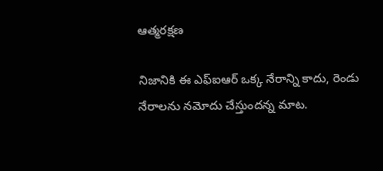ఆత్మరక్షణ

నిజానికి ఈ ఎఫ్‌ఐఆర్‌ ఒక్క నేరాన్ని కాదు, రెండు నేరాలను నమోదు చేస్తుందన్న మాట.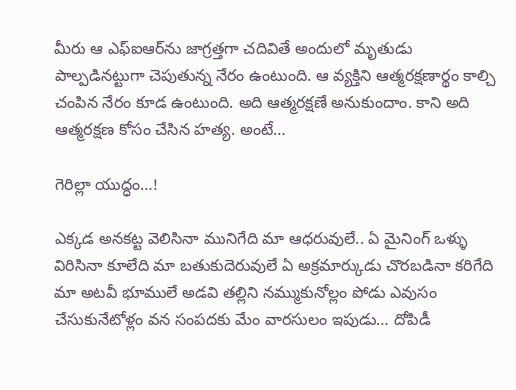మీరు ఆ ఎఫ్‌ఐఆర్‌ను జాగ్రత్తగా చదివితే అందులో మృతుడు పాల్పడినట్టుగా చెపుతున్న నేరం ఉంటుంది. ఆ వ్యక్తిని ఆత్మరక్షణార్థం కాల్చి చంపిన నేరం కూడ ఉంటుంది. అది ఆత్మరక్షణే అనుకుందాం. కాని అది ఆత్మరక్షణ కోసం చేసిన హత్య. అంటే…

గెరిల్లా యుద్ధం…!

ఎక్కడ అనకట్ట వెలిసినా మునిగేది మా ఆధరువులే.. ఏ మైనింగ్‌ ఒళ్ళు విరిసినా కూలేది మా బతుకుదెరువులే ఏ అక్రమార్కుడు చొరబడినా కరిగేది మా అటవీ భూములే అడవి తల్లిని నమ్ముకునోల్లం పోడు ఎవుసం చేసుకునేటోళ్లం వన సంపదకు మేం వారసులం ఇపుడు… దోపిడీ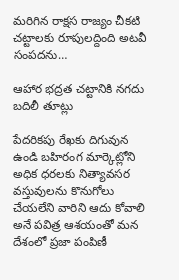మరిగిన రాక్షస రాజ్యం చీకటి చట్టాలకు రూపులద్దింది అటవీ సంపదను…

ఆహార భద్రత చట్టానికి నగదు బదిలీ తూట్లు

పేదరికపు రేఖకు దిగువున ఉండి బహిరంగ మార్కెట్లోని అధిక ధరలకు నిత్యావసర వస్తువులను కొనుగోలు చేయలేని వారిని ఆదు కోవాలి అనే పవిత్ర ఆశయంతో మన దేశంలో ప్రజా పంపిణీ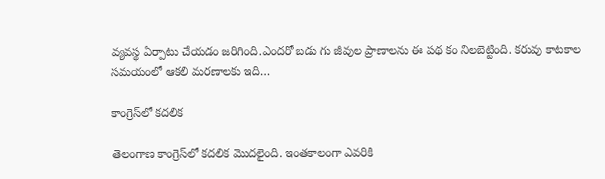వ్యవస్థ ఏర్పాటు చేయడం జరిగింది.ఎందరో బడు గు జీవుల ప్రాణాలను ఈ పథ కం నిలబెట్టింది. కరువు కాటకాల సమయంలో ఆకలి మరణాలకు ఇది…

కాంగ్రెస్‌లో కదలిక

తెలంగాణ కాంగ్రెస్‌లో కదలిక మొదలైంది. ఇంతకాలంగా ఎవరికి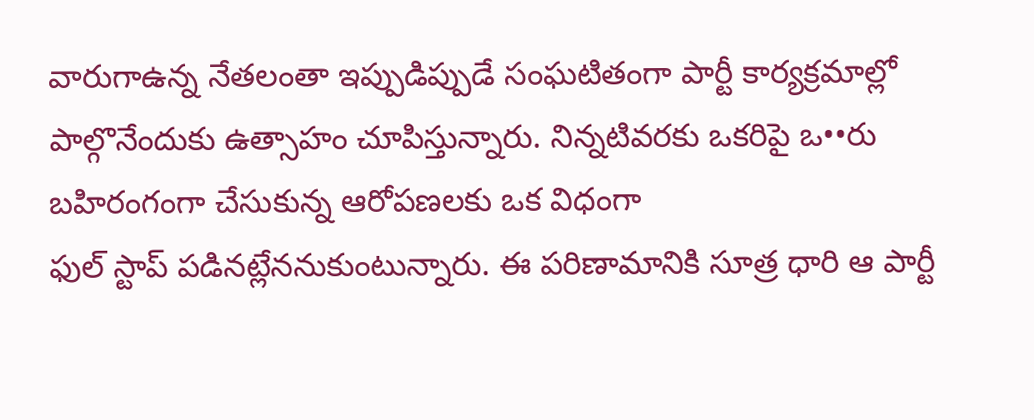వారుగాఉన్న నేతలంతా ఇప్పుడిప్పుడే సంఘటితంగా పార్టీ కార్యక్రమాల్లో పాల్గొనేందుకు ఉత్సాహం చూపిస్తున్నారు. నిన్నటివరకు ఒకరిపై ఒ••రు బహిరంగంగా చేసుకున్న ఆరోపణలకు ఒక విధంగా ఫుల్‌ ‌స్టాప్‌ ‌పడినట్లేననుకుంటున్నారు. ఈ పరిణామానికి సూత్ర ధారి ఆ పార్టీ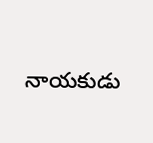నాయకుడు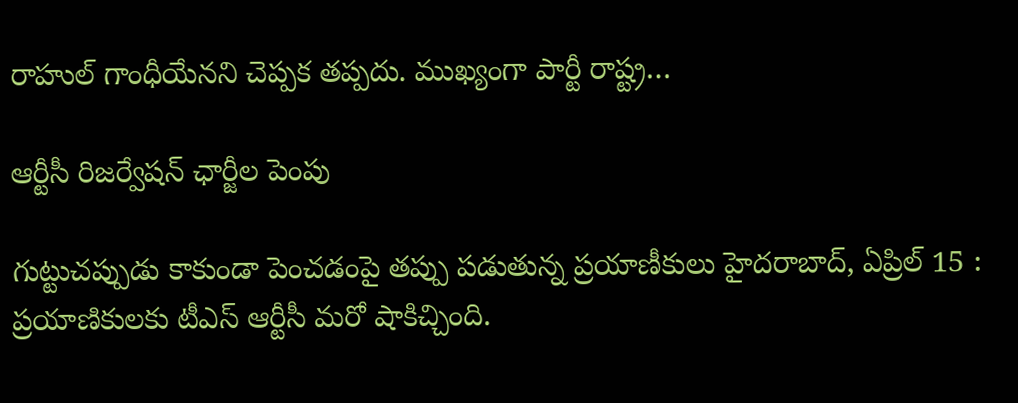రాహుల్‌ ‌గాంధీయేనని చెప్పక తప్పదు. ముఖ్యంగా పార్టీ రాష్ట్ర…

ఆర్టీసీ రిజర్వేషన్‌ ‌ఛార్జీల పెంపు

గుట్టుచప్పుడు కాకుండా పెంచడంపై తప్పు పడుతున్న ప్రయాణీకులు హైదరాబాద్‌, ఏ‌ప్రిల్‌ 15 : ప్రయాణికులకు టీఎస్‌ ఆర్టీసీ మరో షాకిచ్చింది.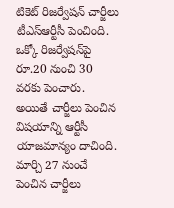టికెట్‌ ‌రిజర్వేషన్‌ ‌చార్జీలు టీఎస్‌ఆర్టీసీ పెంచింది. ఒక్కో రిజర్వేషన్‌పై రూ.20 నుంచి 30 వరకు పెంచారు. అయితే చార్జీలు పెంచిన విషయాన్ని ఆర్టీసీ యాజమాన్యం దాచింది. మార్చి 27 నుంచే పెంచిన చార్జీలు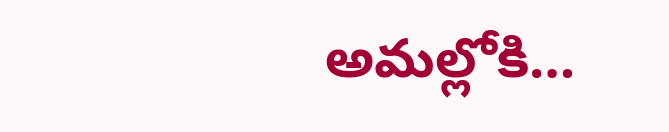అమల్లోకి…